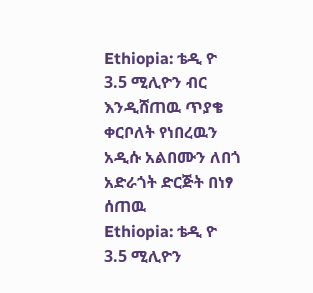Ethiopia: ቴዲ ዮ 3.5 ሚሊዮን ብር እንዲሸጠዉ ጥያቄ ቀርቦለት የነበረዉን አዲሱ አልበሙን ለበጎ አድራጎት ድርጅት በነፃ ሰጠዉ
Ethiopia: ቴዲ ዮ 3.5 ሚሊዮን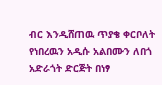ብር እንዲሸጠዉ ጥያቄ ቀርቦለት የነበረዉን አዲሱ አልበሙን ለበጎ አድራጎት ድርጅት በነፃ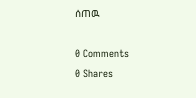ሰጠዉ

0 Comments
0 Shares